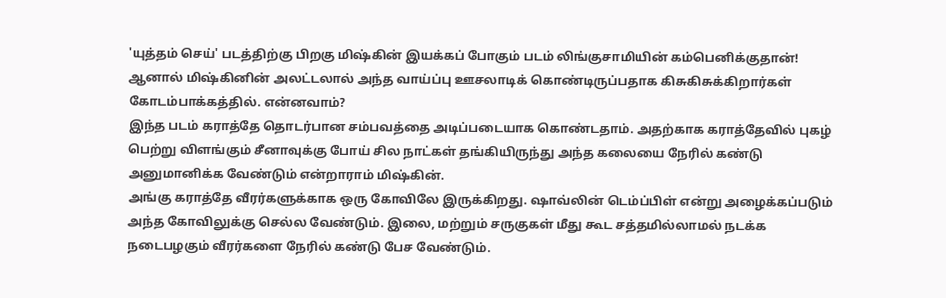'யுத்தம் செய்' படத்திற்கு பிறகு மிஷ்கின் இயக்கப் போகும் படம் லிங்குசாமியின் கம்பெனிக்குதான்! ஆனால் மிஷ்கினின் அலட்டலால் அந்த வாய்ப்பு ஊசலாடிக் கொண்டிருப்பதாக கிசுகிசுக்கிறார்கள் கோடம்பாக்கத்தில். என்னவாம்?
இந்த படம் கராத்தே தொடர்பான சம்பவத்தை அடிப்படையாக கொண்டதாம். அதற்காக கராத்தேவில் புகழ் பெற்று விளங்கும் சீனாவுக்கு போய் சில நாட்கள் தங்கியிருந்து அந்த கலையை நேரில் கண்டு அனுமானிக்க வேண்டும் என்றாராம் மிஷ்கின்.
அங்கு கராத்தே வீரர்களுக்காக ஒரு கோவிலே இருக்கிறது. ஷாவ்லின் டெம்ப்பிள் என்று அழைக்கப்படும் அந்த கோவிலுக்கு செல்ல வேண்டும். இலை, மற்றும் சருகுகள் மீது கூட சத்தமில்லாமல் நடக்க நடைபழகும் வீரர்களை நேரில் கண்டு பேச வேண்டும்.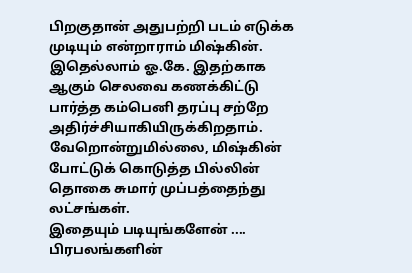பிறகுதான் அதுபற்றி படம் எடுக்க முடியும் என்றாராம் மிஷ்கின்.
இதெல்லாம் ஓ.கே. இதற்காக ஆகும் செலவை கணக்கிட்டு பார்த்த கம்பெனி தரப்பு சற்றே அதிர்ச்சியாகியிருக்கிறதாம். வேறொன்றுமில்லை, மிஷ்கின் போட்டுக் கொடுத்த பில்லின் தொகை சுமார் முப்பத்தைந்து லட்சங்கள்.
இதையும் படியுங்களேன் ....
பிரபலங்களின்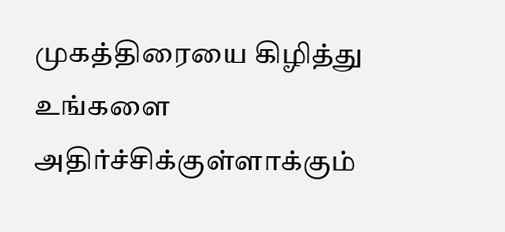முகத்திரையை கிழித்து உங்களை அதிர்ச்சிக்குள்ளாக்கும்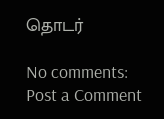தொடர்

No comments:
Post a Comment